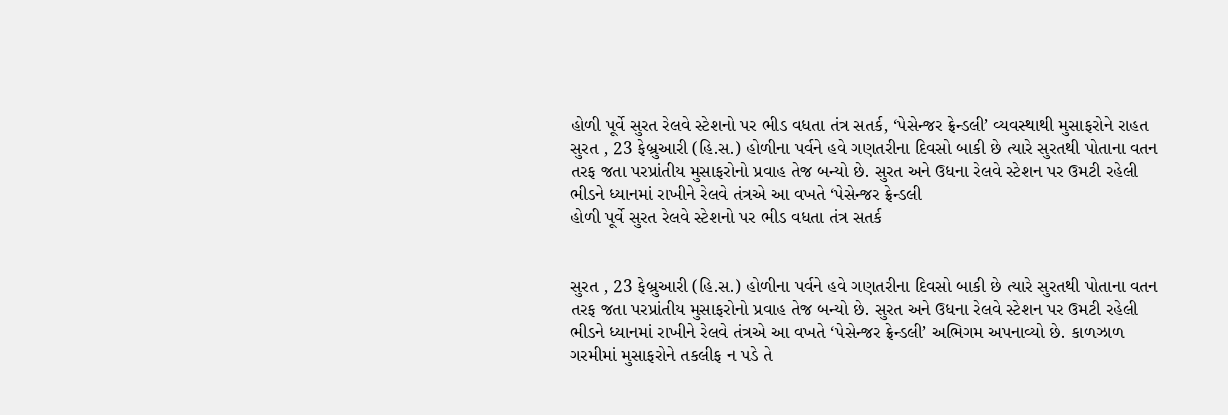હોળી પૂર્વે સુરત રેલવે સ્ટેશનો પર ભીડ વધતા તંત્ર સતર્ક, ‘પેસેન્જર ફ્રેન્ડલી’ વ્યવસ્થાથી મુસાફરોને રાહત
સુરત , 23 ફેબ્રુઆરી (હિ.સ.) હોળીના પર્વને હવે ગણતરીના દિવસો બાકી છે ત્યારે સુરતથી પોતાના વતન તરફ જતા પરપ્રાંતીય મુસાફરોનો પ્રવાહ તેજ બન્યો છે. સુરત અને ઉધના રેલવે સ્ટેશન પર ઉમટી રહેલી ભીડને ધ્યાનમાં રાખીને રેલવે તંત્રએ આ વખતે ‘પેસેન્જર ફ્રેન્ડલી
હોળી પૂર્વે સુરત રેલવે સ્ટેશનો પર ભીડ વધતા તંત્ર સતર્ક


સુરત , 23 ફેબ્રુઆરી (હિ.સ.) હોળીના પર્વને હવે ગણતરીના દિવસો બાકી છે ત્યારે સુરતથી પોતાના વતન તરફ જતા પરપ્રાંતીય મુસાફરોનો પ્રવાહ તેજ બન્યો છે. સુરત અને ઉધના રેલવે સ્ટેશન પર ઉમટી રહેલી ભીડને ધ્યાનમાં રાખીને રેલવે તંત્રએ આ વખતે ‘પેસેન્જર ફ્રેન્ડલી’ અભિગમ અપનાવ્યો છે. કાળઝાળ ગરમીમાં મુસાફરોને તકલીફ ન પડે તે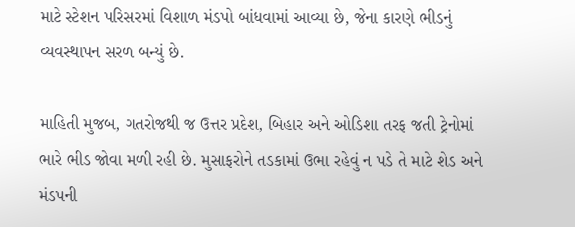માટે સ્ટેશન પરિસરમાં વિશાળ મંડપો બાંધવામાં આવ્યા છે, જેના કારણે ભીડનું વ્યવસ્થાપન સરળ બન્યું છે.

માહિતી મુજબ, ગતરોજથી જ ઉત્તર પ્રદેશ, બિહાર અને ઓડિશા તરફ જતી ટ્રેનોમાં ભારે ભીડ જોવા મળી રહી છે. મુસાફરોને તડકામાં ઉભા રહેવું ન પડે તે માટે શેડ અને મંડપની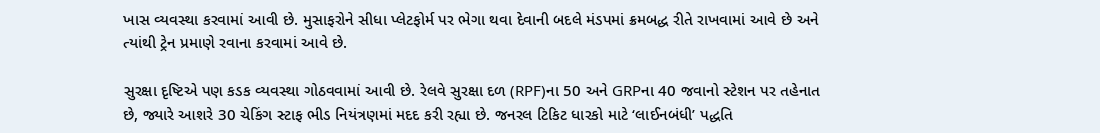ખાસ વ્યવસ્થા કરવામાં આવી છે. મુસાફરોને સીધા પ્લેટફોર્મ પર ભેગા થવા દેવાની બદલે મંડપમાં ક્રમબદ્ધ રીતે રાખવામાં આવે છે અને ત્યાંથી ટ્રેન પ્રમાણે રવાના કરવામાં આવે છે.

સુરક્ષા દૃષ્ટિએ પણ કડક વ્યવસ્થા ગોઠવવામાં આવી છે. રેલવે સુરક્ષા દળ (RPF)ના 50 અને GRPના 40 જવાનો સ્ટેશન પર તહેનાત છે, જ્યારે આશરે 30 ચેકિંગ સ્ટાફ ભીડ નિયંત્રણમાં મદદ કરી રહ્યા છે. જનરલ ટિકિટ ધારકો માટે ‘લાઈનબંધી’ પદ્ધતિ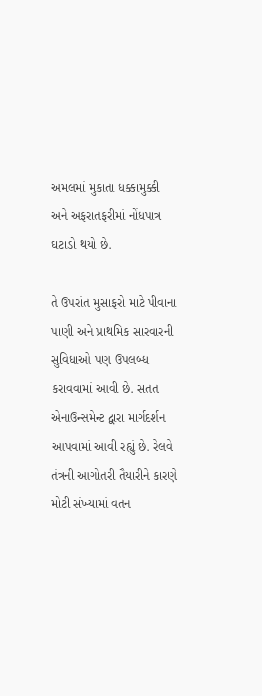અમલમાં મુકાતા ધક્કામુક્કી અને અફરાતફરીમાં નોંધપાત્ર ઘટાડો થયો છે.

તે ઉપરાંત મુસાફરો માટે પીવાના પાણી અને પ્રાથમિક સારવારની સુવિધાઓ પણ ઉપલબ્ધ કરાવવામાં આવી છે. સતત એનાઉન્સમેન્ટ દ્વારા માર્ગદર્શન આપવામાં આવી રહ્યું છે. રેલવે તંત્રની આગોતરી તૈયારીને કારણે મોટી સંખ્યામાં વતન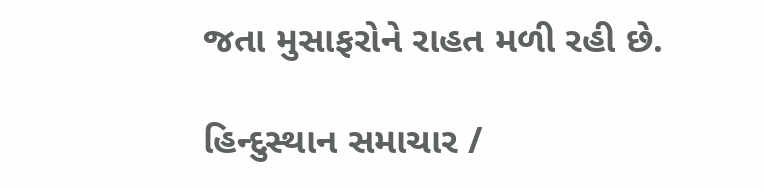જતા મુસાફરોને રાહત મળી રહી છે.

હિન્દુસ્થાન સમાચાર /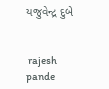યજુવેન્દ્ર દુબે


 rajesh pande